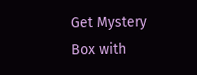Get Mystery Box with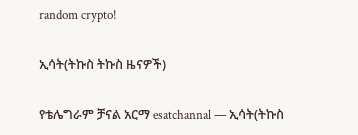random crypto!

ኢሳት(ትኩስ ትኩስ ዜናዎች)

የቴሌግራም ቻናል አርማ esatchannal — ኢሳት(ትኩስ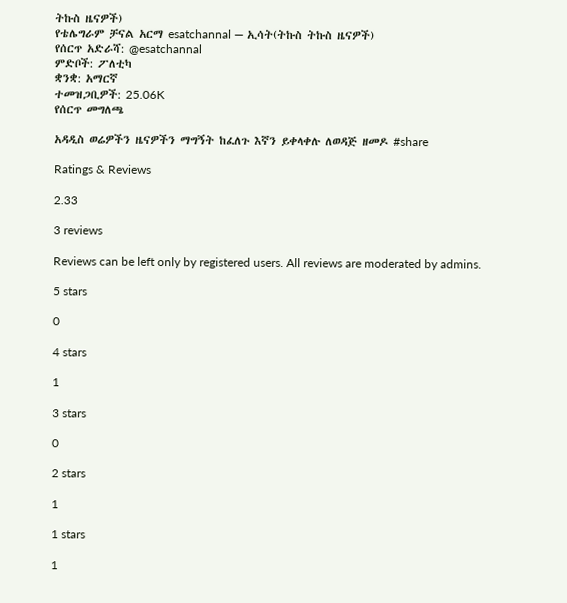ትኩስ ዜናዎች)
የቴሌግራም ቻናል አርማ esatchannal — ኢሳት(ትኩስ ትኩስ ዜናዎች)
የሰርጥ አድራሻ: @esatchannal
ምድቦች: ፖለቲካ
ቋንቋ: አማርኛ
ተመዝጋቢዎች: 25.06K
የሰርጥ መግለጫ

አዳዲስ ወሬዎችን ዜናዎችን ማግኝት ከፈለጉ እኛን ይቀላቀሉ ለወዳጅ ዘመዶ #share

Ratings & Reviews

2.33

3 reviews

Reviews can be left only by registered users. All reviews are moderated by admins.

5 stars

0

4 stars

1

3 stars

0

2 stars

1

1 stars

1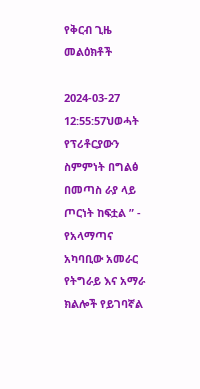የቅርብ ጊዜ መልዕክቶች

2024-03-27 12:55:57ህወሓት የፕሪቶርያውን ስምምነት በግልፅ በመጣስ ራያ ላይ ጦርነት ከፍቷል ” - የአላማጣና አካባቢው አመራር
የትግራይ እና አማራ ክልሎች የይገባኛል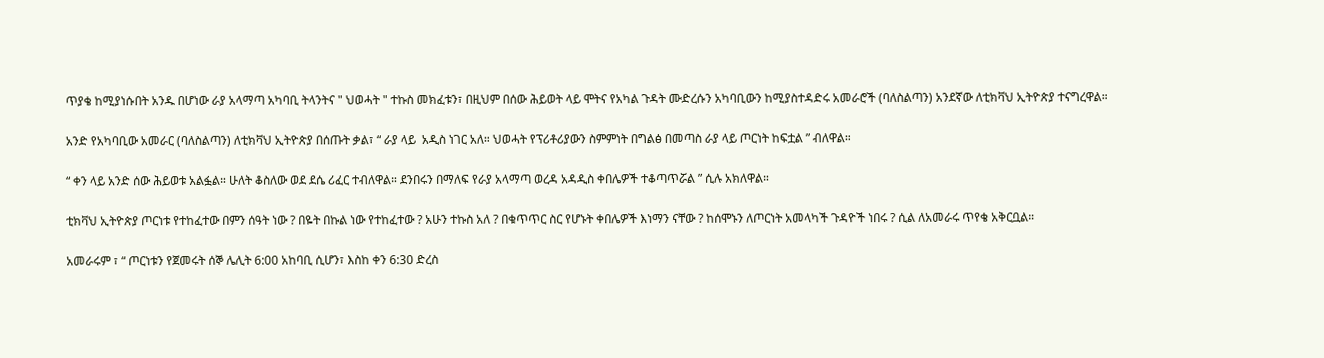ጥያቄ ከሚያነሱበት አንዱ በሆነው ራያ አላማጣ አካባቢ ትላንትና " ህወሓት " ተኩስ መክፈቱን፣ በዚህም በሰው ሕይወት ላይ ሞትና የአካል ጉዳት ሙድረሱን አካባቢውን ከሚያስተዳድሩ አመራሮች (ባለስልጣን) አንደኛው ለቲክቫህ ኢትዮጵያ ተናግረዋል።

አንድ የአካባቢው አመራር (ባለስልጣን) ለቲክቫህ ኢትዮጵያ በሰጡት ቃል፣ “ ራያ ላይ  አዲስ ነገር አለ። ህወሓት የፕሪቶሪያውን ስምምነት በግልፅ በመጣስ ራያ ላይ ጦርነት ከፍቷል ” ብለዋል።

“ ቀን ላይ አንድ ሰው ሕይወቱ አልፏል። ሁለት ቆስለው ወደ ደሴ ሪፈር ተብለዋል። ደንበሩን በማለፍ የራያ አላማጣ ወረዳ አዳዲስ ቀበሌዎች ተቆጣጥሯል ” ሲሉ አክለዋል።

ቲክቫህ ኢትዮጵያ ጦርነቱ የተከፈተው በምን ሰዓት ነው ? በዬት በኩል ነው የተከፈተው ? አሁን ተኩስ አለ ? በቁጥጥር ስር የሆኑት ቀበሌዎች እነማን ናቸው ? ከሰሞኑን ለጦርነት አመላካች ጉዳዮች ነበሩ ? ሲል ለአመራሩ ጥየቄ አቅርቧል።

አመራሩም ፣ “ ጦርነቱን የጀመሩት ሰኞ ሌሊት 6:00 አከባቢ ሲሆን፣ እስከ ቀን 6:30 ድረስ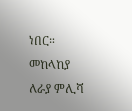ነበር። መከላከያ ለራያ ምሊሻ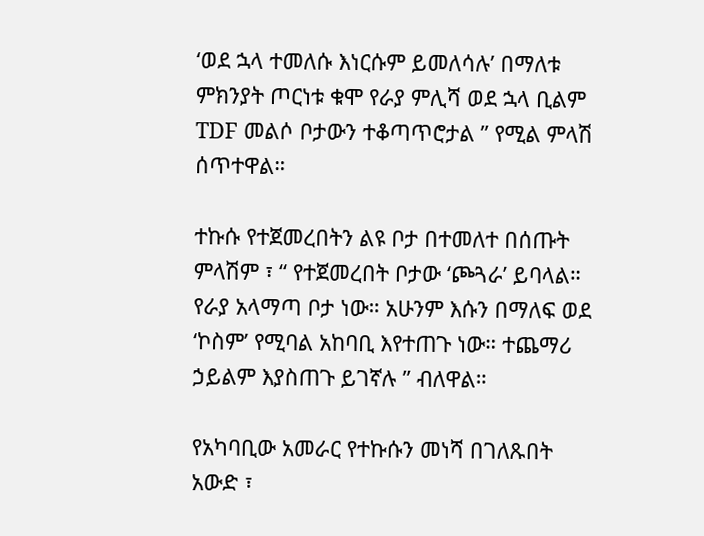‘ወደ ኋላ ተመለሱ እነርሱም ይመለሳሉ’ በማለቱ ምክንያት ጦርነቱ ቁሞ የራያ ምሊሻ ወደ ኋላ ቢልም TDF መልሶ ቦታውን ተቆጣጥሮታል ” የሚል ምላሽ ሰጥተዋል።

ተኩሱ የተጀመረበትን ልዩ ቦታ በተመለተ በሰጡት ምላሽም ፣ “ የተጀመረበት ቦታው ‘ጮጓራ’ ይባላል። የራያ አላማጣ ቦታ ነው። አሁንም እሱን በማለፍ ወደ ‘ኮስም’ የሚባል አከባቢ እየተጠጉ ነው። ተጨማሪ ኃይልም እያስጠጉ ይገኛሉ ” ብለዋል።

የአካባቢው አመራር የተኩሱን መነሻ በገለጹበት አውድ ፣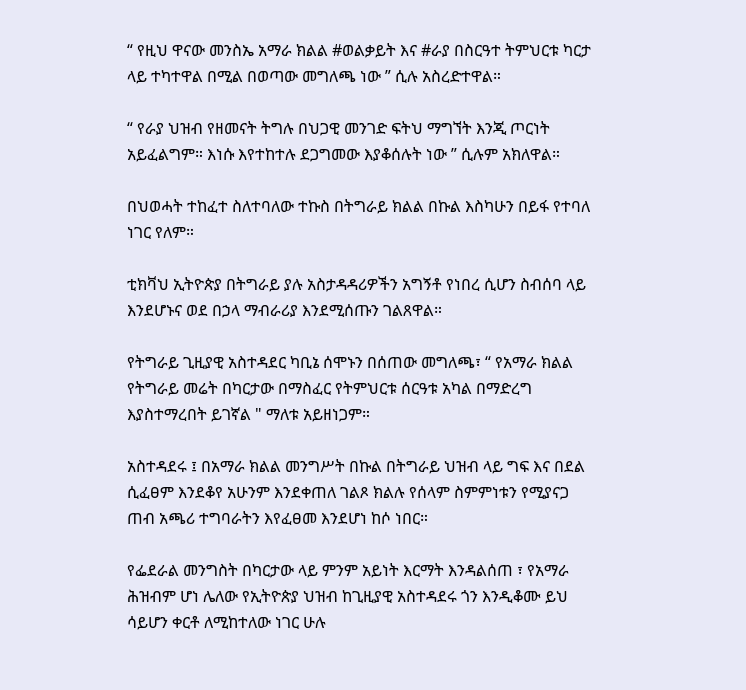“ የዚህ ዋናው መንስኤ አማራ ክልል #ወልቃይት እና #ራያ በስርዓተ ትምህርቱ ካርታ ላይ ተካተዋል በሚል በወጣው መግለጫ ነው ” ሲሉ አስረድተዋል።

“ የራያ ህዝብ የዘመናት ትግሉ በህጋዊ መንገድ ፍትህ ማግኘት እንጂ ጦርነት አይፈልግም። እነሱ እየተከተሉ ደጋግመው እያቆሰሉት ነው ” ሲሉም አክለዋል።

በህወሓት ተከፈተ ስለተባለው ተኩስ በትግራይ ክልል በኩል እስካሁን በይፋ የተባለ ነገር የለም።

ቲክቫህ ኢትዮጵያ በትግራይ ያሉ አስታዳዳሪዎችን አግኝቶ የነበረ ሲሆን ስብሰባ ላይ እንደሆኑና ወደ በኃላ ማብራሪያ እንደሚሰጡን ገልጸዋል።

የትግራይ ጊዚያዊ አስተዳደር ካቢኔ ሰሞኑን በሰጠው መግለጫ፣ “ የአማራ ክልል የትግራይ መሬት በካርታው በማስፈር የትምህርቱ ሰርዓቱ አካል በማድረግ እያስተማረበት ይገኛል " ማለቱ አይዘነጋም።

አስተዳደሩ ፤ በአማራ ክልል መንግሥት በኩል በትግራይ ህዝብ ላይ ግፍ እና በደል ሲፈፀም እንደቆየ አሁንም እንደቀጠለ ገልጾ ክልሉ የሰላም ስምምነቱን የሚያናጋ ጠብ አጫሪ ተግባራትን እየፈፀመ እንደሆነ ከሶ ነበር።

የፌደራል መንግስት በካርታው ላይ ምንም አይነት እርማት እንዳልሰጠ ፣ የአማራ ሕዝብም ሆነ ሌለው የኢትዮጵያ ህዝብ ከጊዚያዊ አስተዳደሩ ጎን እንዲቆሙ ይህ ሳይሆን ቀርቶ ለሚከተለው ነገር ሁሉ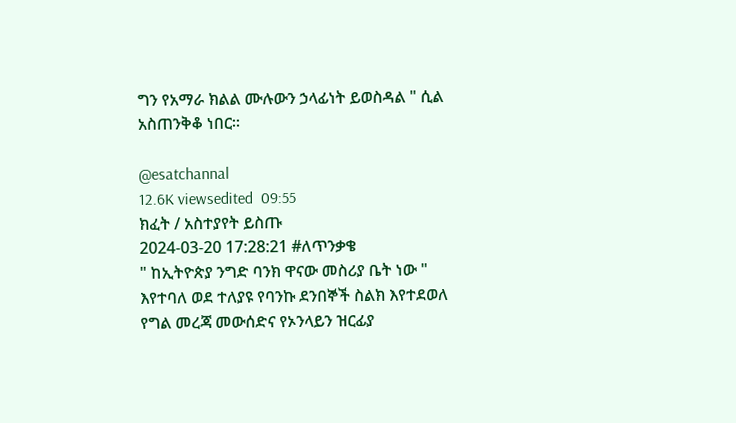ግን የአማራ ክልል ሙሉውን ኃላፊነት ይወስዳል " ሲል አስጠንቅቆ ነበር።

@esatchannal
12.6K viewsedited  09:55
ክፈት / አስተያየት ይስጡ
2024-03-20 17:28:21 #ለጥንቃቄ
" ከኢትዮጵያ ንግድ ባንክ ዋናው መስሪያ ቤት ነው " እየተባለ ወደ ተለያዩ የባንኩ ደንበኞች ስልክ እየተደወለ የግል መረጃ መውሰድና የኦንላይን ዝርፊያ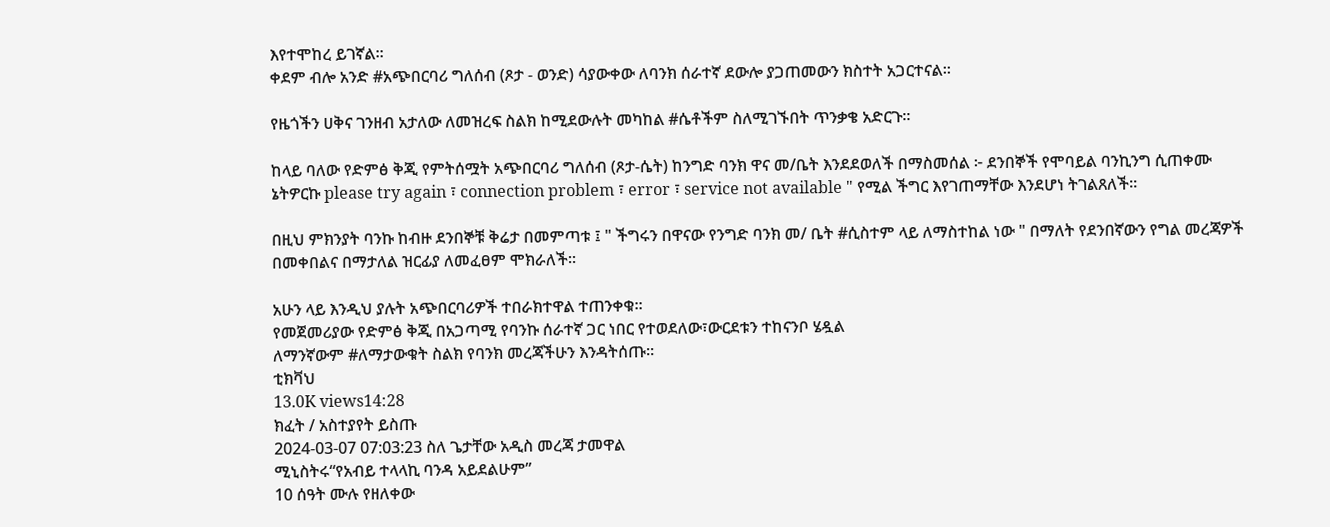እየተሞከረ ይገኛል።
ቀደም ብሎ አንድ #አጭበርባሪ ግለሰብ (ጾታ - ወንድ) ሳያውቀው ለባንክ ሰራተኛ ደውሎ ያጋጠመውን ክስተት አጋርተናል።

የዜጎችን ሀቅና ገንዘብ አታለው ለመዝረፍ ስልክ ከሚደውሉት መካከል #ሴቶችም ስለሚገኙበት ጥንቃቄ አድርጉ።

ከላይ ባለው የድምፅ ቅጂ የምትሰሟት አጭበርባሪ ግለሰብ (ጾታ-ሴት) ከንግድ ባንክ ዋና መ/ቤት እንደደወለች በማስመሰል ፦ ደንበኞች የሞባይል ባንኪንግ ሲጠቀሙ ኔትዎርኩ please try again ፣ connection problem ፣ error ፣ service not available " የሚል ችግር እየገጠማቸው እንደሆነ ትገልጸለች።

በዚህ ምክንያት ባንኩ ከብዙ ደንበኞቹ ቅሬታ በመምጣቱ ፤ " ችግሩን በዋናው የንግድ ባንክ መ/ ቤት #ሲስተም ላይ ለማስተከል ነው " በማለት የደንበኛውን የግል መረጃዎች በመቀበልና በማታለል ዝርፊያ ለመፈፀም ሞክራለች።

አሁን ላይ እንዲህ ያሉት አጭበርባሪዎች ተበራክተዋል ተጠንቀቁ።
የመጀመሪያው የድምፅ ቅጂ በአጋጣሚ የባንኩ ሰራተኛ ጋር ነበር የተወደለው፣ውርደቱን ተከናንቦ ሄዷል
ለማንኛውም #ለማታውቁት ስልክ የባንክ መረጃችሁን እንዳትሰጡ።
ቲክቫህ
13.0K views14:28
ክፈት / አስተያየት ይስጡ
2024-03-07 07:03:23 ስለ ጌታቸው አዲስ መረጃ ታመዋል
ሚኒስትሩ“የአብይ ተላላኪ ባንዳ አይደልሁም”
10 ሰዓት ሙሉ የዘለቀው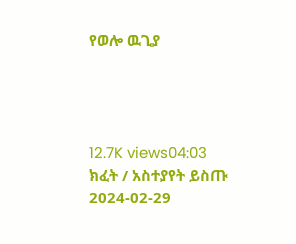የወሎ ዉጊያ




12.7K views04:03
ክፈት / አስተያየት ይስጡ
2024-02-29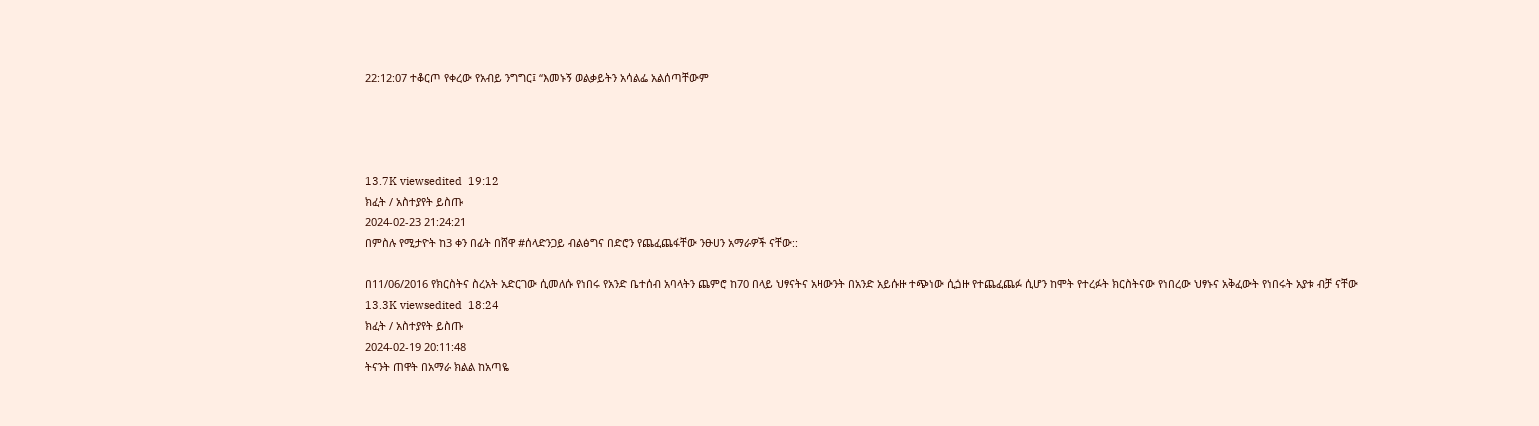22:12:07 ተቆርጦ የቀረው የአብይ ንግግር፤ “እመኑኝ ወልቃይትን አሳልፌ አልሰጣቸውም




13.7K viewsedited  19:12
ክፈት / አስተያየት ይስጡ
2024-02-23 21:24:21
በምስሉ የሚታዮት ከ3 ቀን በፊት በሸዋ #ሰላድንጋይ ብልፅግና በድሮን የጨፈጨፋቸው ንፁሀን አማራዎች ናቸው::

በ11/06/2016 የክርስትና ስረአት አድርገው ሲመለሱ የነበሩ የአንድ ቤተሰብ አባላትን ጨምሮ ከ70 በላይ ህፃናትና አዛውንት በአንድ አይሱዙ ተጭነው ሲጏዙ የተጨፈጨፉ ሲሆን ከሞት የተረፉት ክርስትናው የነበረው ህፃኑና አቅፈውት የነበሩት አያቱ ብቻ ናቸው
13.3K viewsedited  18:24
ክፈት / አስተያየት ይስጡ
2024-02-19 20:11:48
ትናንት ጠዋት በአማራ ክልል ከአጣዬ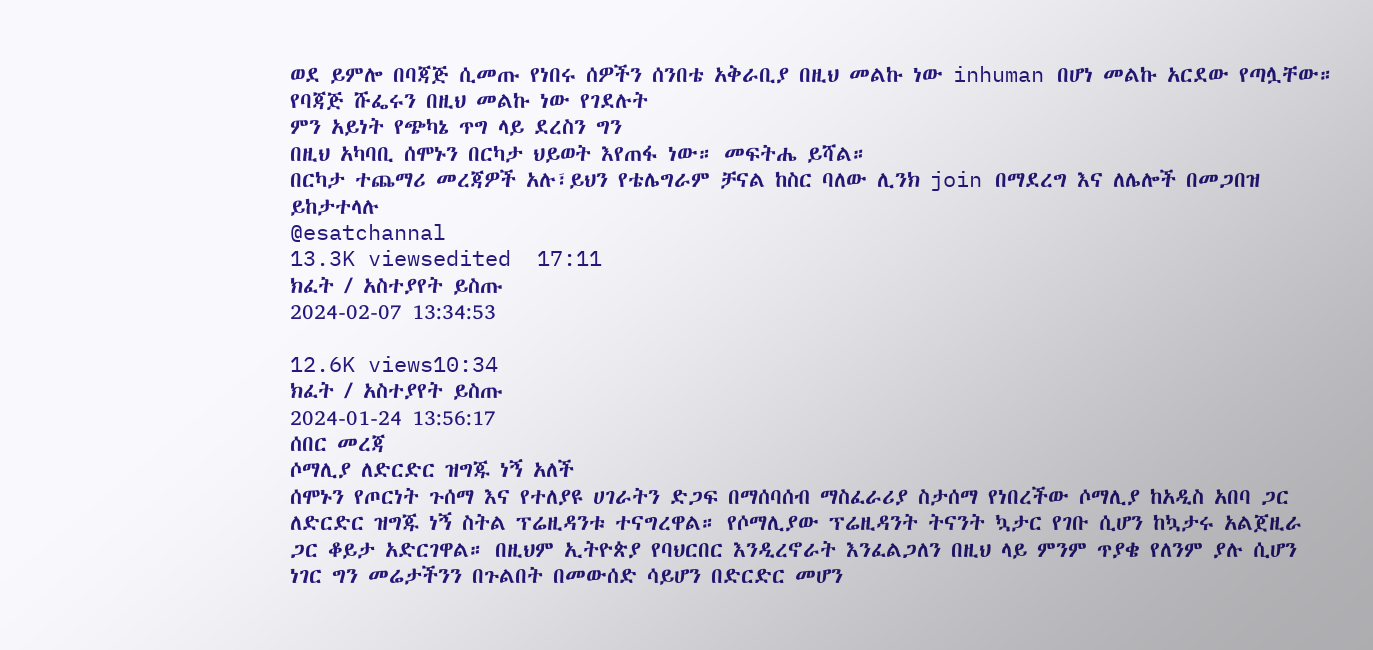ወደ ይምሎ በባጃጅ ሲመጡ የነበሩ ሰዎችን ሰንበቴ አቅራቢያ በዚህ መልኩ ነው inhuman በሆነ መልኩ አርደው የጣሏቸው።
የባጃጅ ሹፌሩን በዚህ መልኩ ነው የገደሉት
ምን አይነት የጭካኔ ጥግ ላይ ደረስን ግን
በዚህ አካባቢ ሰሞኑን በርካታ ህይወት እየጠፋ ነው። መፍትሔ ይሻል።
በርካታ ተጨማሪ መረጃዎች አሉ፣ይህን የቴሌግራም ቻናል ከስር ባለው ሊንክ join በማደረግ እና ለሌሎች በመጋበዝ ይከታተላሉ
@esatchannal
13.3K viewsedited  17:11
ክፈት / አስተያየት ይስጡ
2024-02-07 13:34:53

12.6K views10:34
ክፈት / አስተያየት ይስጡ
2024-01-24 13:56:17
ሰበር መረጃ
ሶማሊያ ለድርድር ዝግጁ ነኝ አለች
ሰሞኑን የጦርነት ጉሰማ እና የተለያዩ ሀገራትን ድጋፍ በማሰባሰብ ማስፈራሪያ ስታሰማ የነበረችው ሶማሊያ ከአዲስ አበባ ጋር ለድርድር ዝግጁ ነኝ ስትል ፕሬዚዳንቱ ተናግረዋል። የሶማሊያው ፕሬዚዳንት ትናንት ኳታር የገቡ ሲሆን ከኳታሩ አልጀዚራ ጋር ቆይታ አድርገዋል። በዚህም ኢትዮጵያ የባህርበር እንዲረኖራት እንፈልጋለን በዚህ ላይ ምንም ጥያቄ የለንም ያሉ ሲሆን ነገር ግን መሬታችንን በጉልበት በመውሰድ ሳይሆን በድርድር መሆን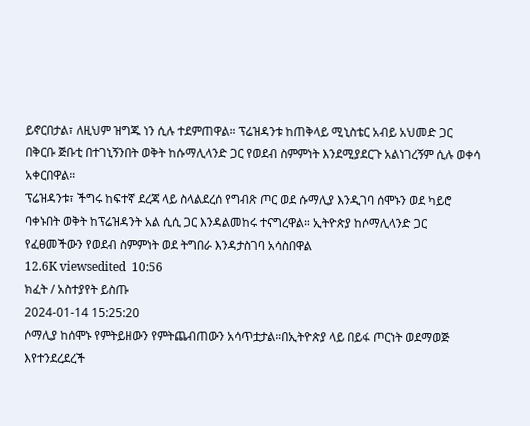ይኖርበታል፣ ለዚህም ዝግጁ ነን ሲሉ ተደምጠዋል። ፕሬዝዳንቱ ከጠቅላይ ሚኒስቴር አብይ አህመድ ጋር በቅርቡ ጅቡቲ በተገኒኝንበት ወቅት ከሱማሊላንድ ጋር የወደብ ስምምነት እንደሚያደርጉ አልነገረኝም ሲሉ ወቀሳ አቀርበዋል።
ፕሬዝዳንቱ፣ ችግሩ ከፍተኛ ደረጃ ላይ ስላልደረሰ የግብጽ ጦር ወደ ሱማሊያ እንዲገባ ሰሞኑን ወደ ካይሮ ባቀኑበት ወቅት ከፕሬዝዳንት አል ሲሲ ጋር እንዳልመከሩ ተናግረዋል። ኢትዮጵያ ከሶማሊላንድ ጋር የፈፀመችውን የወደብ ስምምነት ወደ ትግበራ እንዳታስገባ አሳስበዋል
12.6K viewsedited  10:56
ክፈት / አስተያየት ይስጡ
2024-01-14 15:25:20
ሶማሊያ ከሰሞኑ የምትይዘውን የምትጨብጠውን አሳጥቷታል።በኢትዮጵያ ላይ በይፋ ጦርነት ወደማወጅ እየተንደረደረች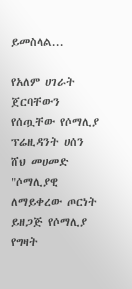ይመስላል...

የአለም ሀገራት ጀርባቸውን የሰጧቸው የሶማሊያ ፕሬዚዳንት ሀሰን ሸህ መሀመድ "ሶማሊያዊ ለማይቀረው ጦርነት ይዘጋጅ የሶማሊያ የግዛት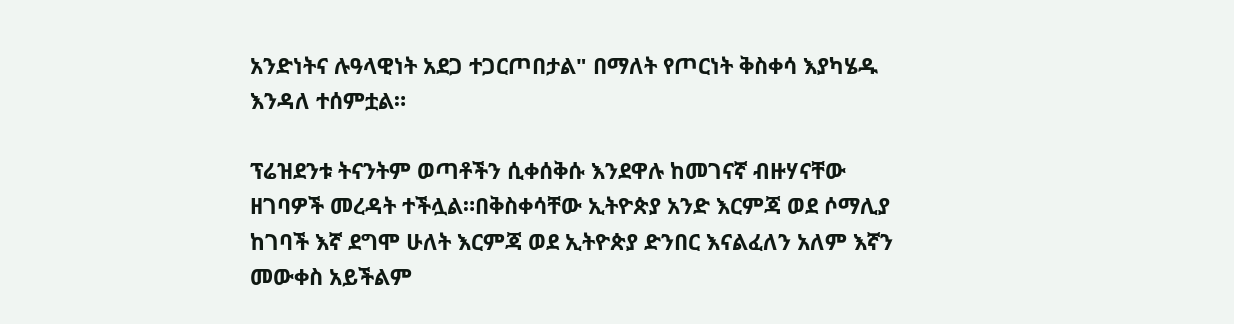አንድነትና ሉዓላዊነት አደጋ ተጋርጦበታል" በማለት የጦርነት ቅስቀሳ እያካሄዱ እንዳለ ተሰምቷል።

ፕሬዝደንቱ ትናንትም ወጣቶችን ሲቀሰቅሱ እንደዋሉ ከመገናኛ ብዙሃናቸው ዘገባዎች መረዳት ተችሏል።በቅስቀሳቸው ኢትዮጵያ አንድ እርምጃ ወደ ሶማሊያ ከገባች እኛ ደግሞ ሁለት እርምጃ ወደ ኢትዮጵያ ድንበር እናልፈለን አለም እኛን መውቀስ አይችልም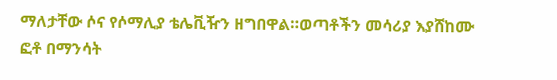ማለታቸው ሶና የሶማሊያ ቴሌቪዥን ዘግበዋል።ወጣቶችን መሳሪያ እያሸከሙ ፎቶ በማንሳት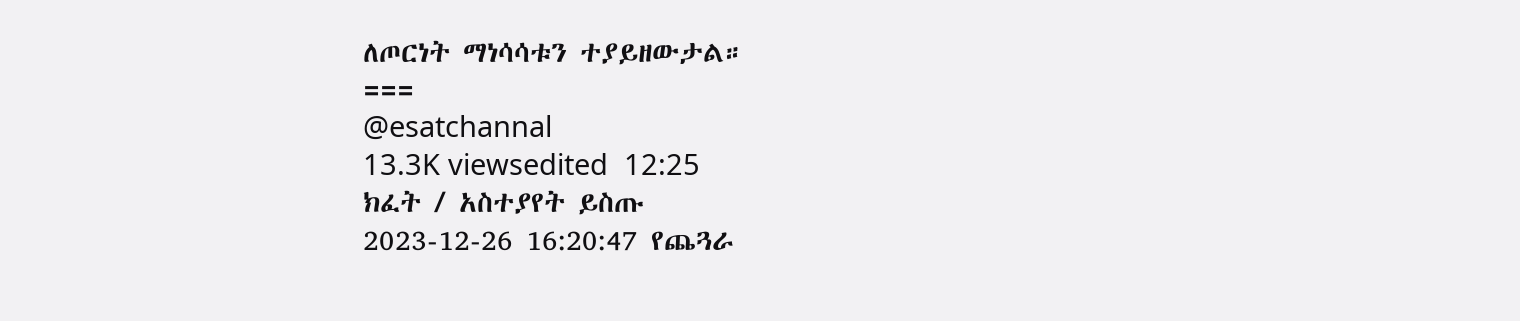ለጦርነት ማነሳሳቱን ተያይዘውታል።
===
@esatchannal
13.3K viewsedited  12:25
ክፈት / አስተያየት ይስጡ
2023-12-26 16:20:47 የጨጓራ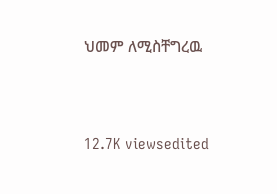ህመም ለሚስቸግረዉ




12.7K viewsedited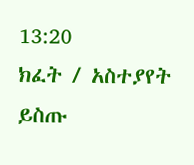13:20
ክፈት / አስተያየት ይስጡ